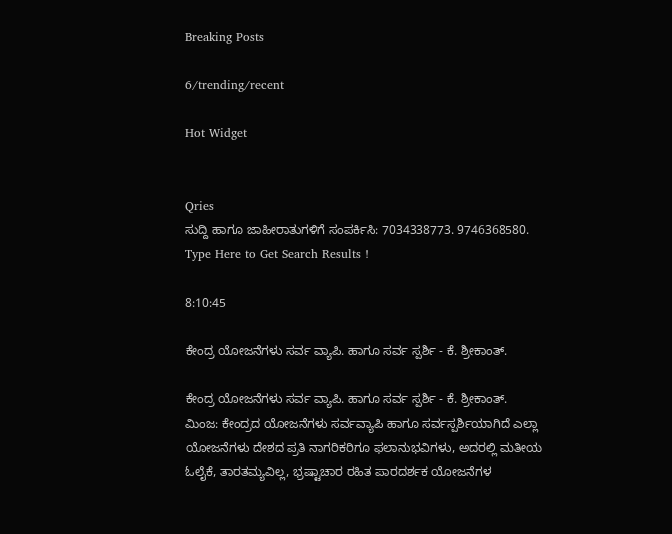Breaking Posts

6/trending/recent

Hot Widget


Qries
ಸುದ್ದಿ ಹಾಗೂ ಜಾಹೀರಾತುಗಳಿಗೆ ಸಂಪರ್ಕಿಸಿ: 7034338773. 9746368580.
Type Here to Get Search Results !

8:10:45

ಕೇಂದ್ರ ಯೋಜನೆಗಳು ಸರ್ವ ವ್ಯಾಪಿ. ಹಾಗೂ ಸರ್ವ ಸ್ಪರ್ಶಿ - ಕೆ. ಶ್ರೀಕಾಂತ್.

ಕೇಂದ್ರ ಯೋಜನೆಗಳು ಸರ್ವ ವ್ಯಾಪಿ. ಹಾಗೂ ಸರ್ವ ಸ್ಪರ್ಶಿ - ಕೆ. ಶ್ರೀಕಾಂತ್.
ಮಿಂಜ: ಕೇಂದ್ರದ ಯೋಜನೆಗಳು ಸರ್ವವ್ಯಾಪಿ ಹಾಗೂ ಸರ್ವಸ್ಪರ್ಶಿಯಾಗಿದೆ ಎಲ್ಲಾ ಯೋಜನೆಗಳು ದೇಶದ ಪ್ರತಿ ನಾಗರಿಕರಿಗೂ ಫಲಾನುಭವಿಗಳು, ಅದರಲ್ಲಿ ಮತೀಯ ಓಲೈಕೆ, ತಾರತಮ್ಯವಿಲ್ಲ, ಭ್ರಷ್ಟಾಚಾರ ರಹಿತ ಪಾರದರ್ಶಕ ಯೋಜನೆಗಳ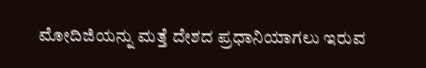ಮೋದಿಜಿಯನ್ನು ಮತ್ತೆ ದೇಶದ ಪ್ರಧಾನಿಯಾಗಲು ಇರುವ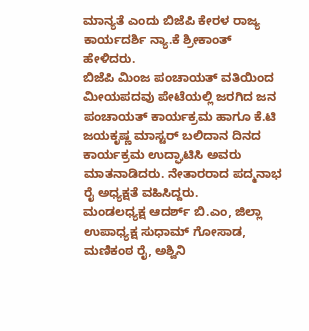ಮಾನ್ಯತೆ ಎಂದು ಬಿಜೆಪಿ ಕೇರಳ ರಾಜ್ಯ ಕಾರ್ಯದರ್ಶಿ ನ್ಯಾ.ಕೆ ಶ್ರೀಕಾಂತ್ ಹೇಳಿದರು.
ಬಿಜೆಪಿ ಮಿಂಜ ಪಂಚಾಯತ್ ವತಿಯಿಂದ ಮೀಯಪದವು ಪೇಟೆಯಲ್ಲಿ ಜರಗಿದ ಜನ ಪಂಚಾಯತ್ ಕಾರ್ಯಕ್ರಮ ಹಾಗೂ ಕೆ.ಟಿ ಜಯಕೃಷ್ಣ ಮಾಸ್ಟರ್ ಬಲಿದಾನ ದಿನದ ಕಾರ್ಯಕ್ರಮ ಉದ್ಘಾಟಿಸಿ ಅವರು ಮಾತನಾಡಿದರು. ನೇತಾರರಾದ ಪದ್ಮನಾಭ ರೈ ಅಧ್ಯಕ್ಷತೆ ವಹಿಸಿದ್ದರು.
ಮಂಡಲಧ್ಯಕ್ಷ ಆದರ್ಶ್ ಬಿ.ಎಂ, ಜಿಲ್ಲಾ ಉಪಾಧ್ಯಕ್ಷ ಸುಧಾಮ್ ಗೋಸಾಡ, ಮಣಿಕಂಠ ರೈ, ಅಶ್ವಿನಿ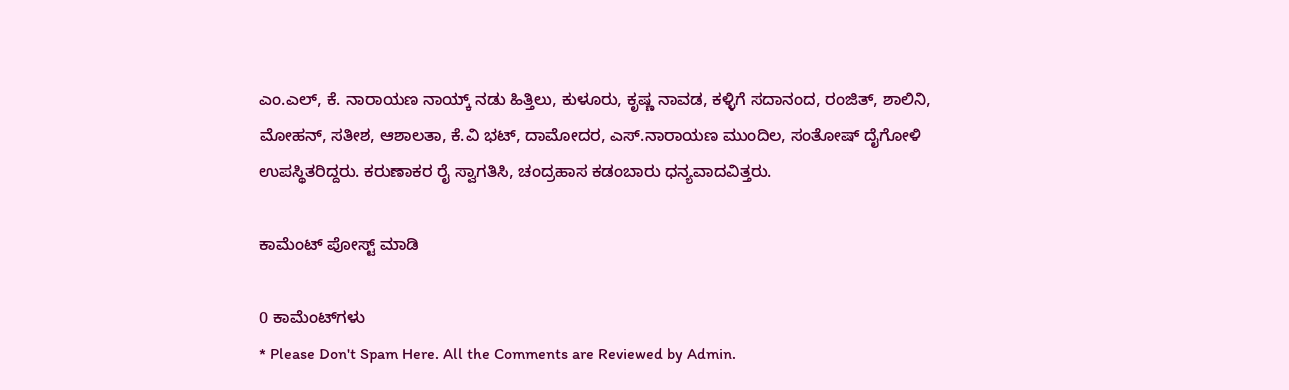ಎಂ.ಎಲ್, ಕೆ. ನಾರಾಯಣ ನಾಯ್ಕ್ ನಡು ಹಿತ್ತಿಲು, ಕುಳೂರು, ಕೃಷ್ಣ ನಾವಡ, ಕಳ್ಳಿಗೆ ಸದಾನಂದ, ರಂಜಿತ್, ಶಾಲಿನಿ, ಮೋಹನ್, ಸತೀಶ, ಆಶಾಲತಾ, ಕೆ.ವಿ ಭಟ್, ದಾಮೋದರ, ಎಸ್.ನಾರಾಯಣ ಮುಂದಿಲ, ಸಂತೋಷ್ ದೈಗೋಳಿ ಉಪಸ್ಥಿತರಿದ್ದರು. ಕರುಣಾಕರ ರೈ ಸ್ವಾಗತಿಸಿ, ಚಂದ್ರಹಾಸ ಕಡಂಬಾರು ಧನ್ಯವಾದವಿತ್ತರು.

ಕಾಮೆಂಟ್‌‌ ಪೋಸ್ಟ್‌ ಮಾಡಿ

0 ಕಾಮೆಂಟ್‌ಗಳು
* Please Don't Spam Here. All the Comments are Reviewed by Admin.